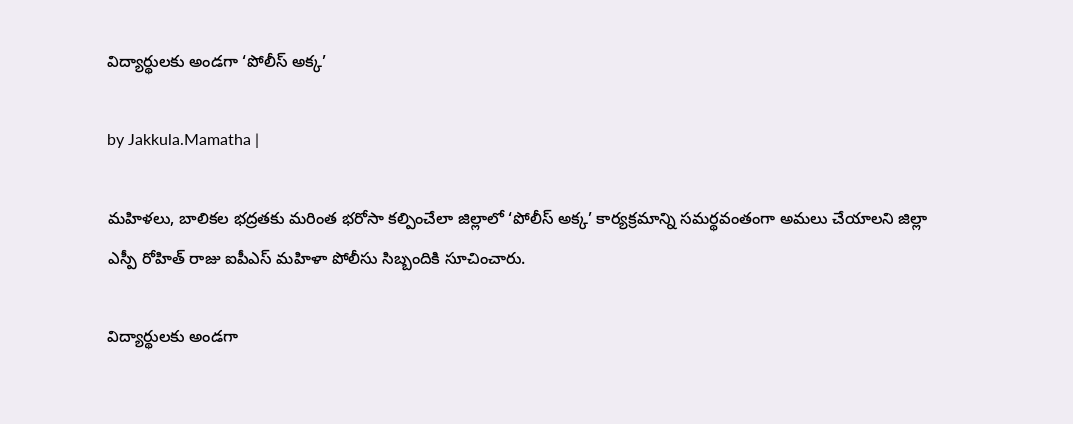విద్యార్థులకు అండగా ‘పోలీస్ అక్క’

by Jakkula.Mamatha |

మహిళలు, బాలికల భద్రతకు మరింత భరోసా కల్పించేలా జిల్లాలో ‘పోలీస్ అక్క’ కార్యక్రమాన్ని సమర్థవంతంగా అమలు చేయాలని జిల్లా ఎస్పీ రోహిత్ రాజు ఐపీఎస్ మహిళా పోలీసు సిబ్బందికి సూచించారు.

విద్యార్థులకు అండగా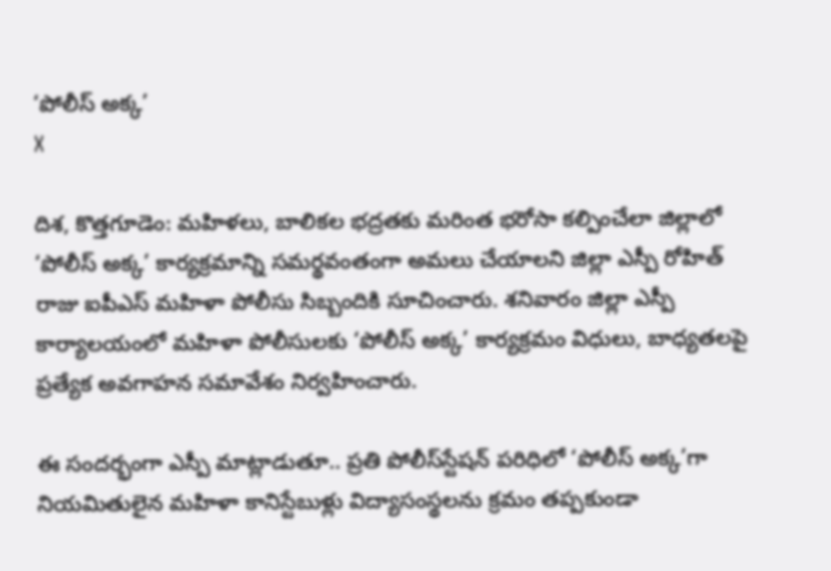‘పోలీస్ అక్క’
X

దిశ, కొత్తగూడెం: మహిళలు, బాలికల భద్రతకు మరింత భరోసా కల్పించేలా జిల్లాలో ‘పోలీస్ అక్క’ కార్యక్రమాన్ని సమర్థవంతంగా అమలు చేయాలని జిల్లా ఎస్పీ రోహిత్ రాజు ఐపీఎస్ మహిళా పోలీసు సిబ్బందికి సూచించారు. శనివారం జిల్లా ఎస్పీ కార్యాలయంలో మహిళా పోలీసులకు ‘పోలీస్ అక్క’ కార్యక్రమం విధులు, బాధ్యతలపై ప్రత్యేక అవగాహన సమావేశం నిర్వహించారు.

ఈ సందర్భంగా ఎస్పీ మాట్లాడుతూ.. ప్రతి పోలీస్‌స్టేషన్ పరిధిలో ‘పోలీస్ అక్క’గా నియమితులైన మహిళా కానిస్టేబుళ్లు విద్యాసంస్థలను క్రమం తప్పకుండా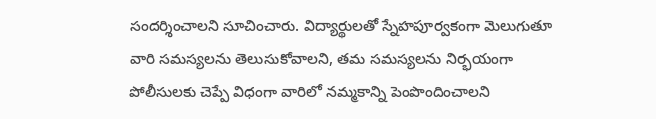సందర్శించాలని సూచించారు. విద్యార్థులతో స్నేహపూర్వకంగా మెలుగుతూ వారి సమస్యలను తెలుసుకోవాలని, తమ సమస్యలను నిర్భయంగా పోలీసులకు చెప్పే విధంగా వారిలో నమ్మకాన్ని పెంపొందించాలని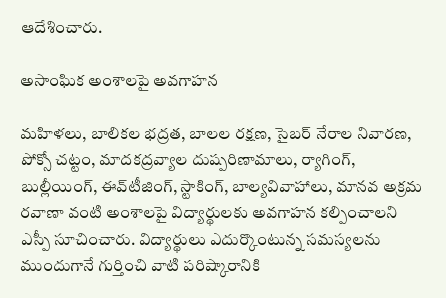ఆదేశించారు.

అసాంఘిక అంశాలపై అవగాహన

మహిళలు, బాలికల భద్రత, బాలల రక్షణ, సైబర్ నేరాల నివారణ, పోక్సో చట్టం, మాదకద్రవ్యాల దుష్పరిణామాలు, ర్యాగింగ్, బుల్లీయింగ్, ఈవ్‌టీజింగ్, స్టాకింగ్, బాల్యవివాహాలు, మానవ అక్రమ రవాణా వంటి అంశాలపై విద్యార్థులకు అవగాహన కల్పించాలని ఎస్పీ సూచించారు. విద్యార్థులు ఎదుర్కొంటున్న సమస్యలను ముందుగానే గుర్తించి వాటి పరిష్కారానికి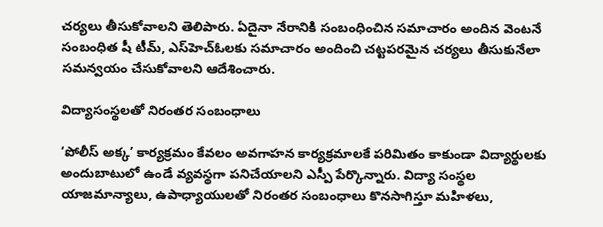చర్యలు తీసుకోవాలని తెలిపారు. ఏదైనా నేరానికి సంబంధించిన సమాచారం అందిన వెంటనే సంబంధిత షీ టీమ్, ఎస్‌హెచ్‌ఓలకు సమాచారం అందించి చట్టపరమైన చర్యలు తీసుకునేలా సమన్వయం చేసుకోవాలని ఆదేశించారు.

విద్యాసంస్థలతో నిరంతర సంబంధాలు

‘పోలీస్ అక్క’ కార్యక్రమం కేవలం అవగాహన కార్యక్రమాలకే పరిమితం కాకుండా విద్యార్థులకు అందుబాటులో ఉండే వ్యవస్థగా పనిచేయాలని ఎస్పీ పేర్కొన్నారు. విద్యా సంస్థల యాజమాన్యాలు, ఉపాధ్యాయులతో నిరంతర సంబంధాలు కొనసాగిస్తూ మహిళలు,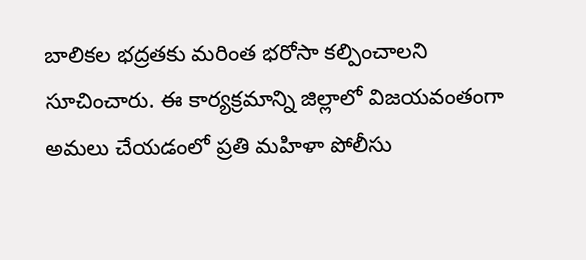బాలికల భద్రతకు మరింత భరోసా కల్పించాలని సూచించారు. ఈ కార్యక్రమాన్ని జిల్లాలో విజయవంతంగా అమలు చేయడంలో ప్రతి మహిళా పోలీసు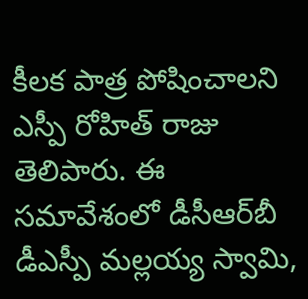కీలక పాత్ర పోషించాలని ఎస్పీ రోహిత్ రాజు తెలిపారు. ఈ సమావేశంలో డీసీఆర్‌బీ డీఎస్పీ మల్లయ్య స్వామి,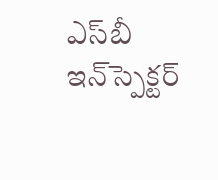ఎస్‌బీ ఇన్‌స్పెక్టర్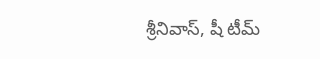శ్రీనివాస్, షీ టీమ్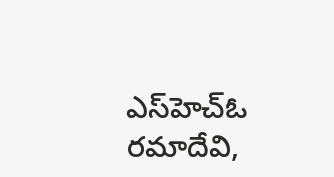ఎస్‌హెచ్‌ఓ రమాదేవి,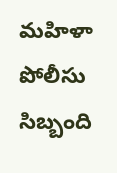మహిళా పోలీసు సిబ్బంది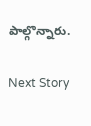పాల్గొన్నారు.

Next Story